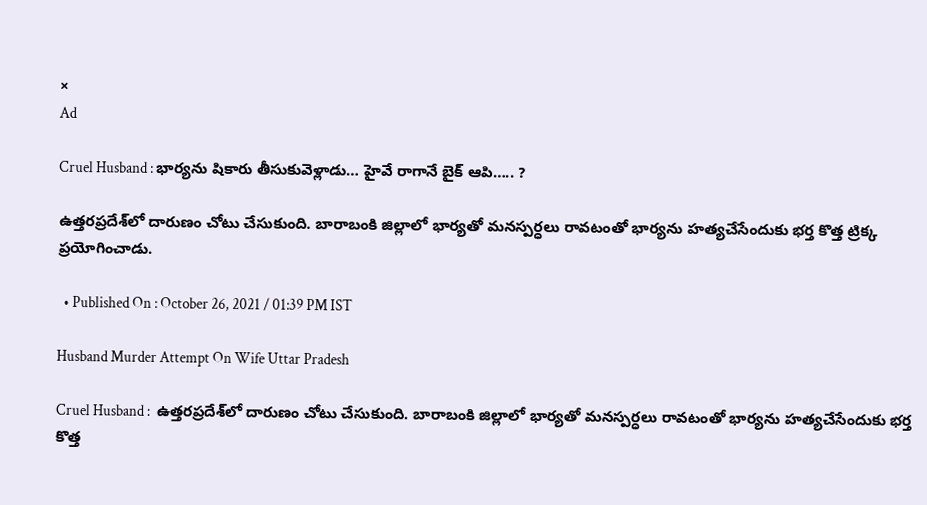×
Ad

Cruel Husband : భార్యను షికారు తీసుకువెళ్లాడు… హైవే రాగానే బైక్ ఆపి….. ?

ఉత్తర‌ప్రదేశ్‌లో దారుణం చోటు చేసుకుంది. బారాబంకి జిల్లాలో భార్యతో మనస్పర్ధలు రావటంతో భార్యను హత్యచేసేందుకు భర్త కొత్త ట్రిక్క ప్రయోగించాడు.

  • Published On : October 26, 2021 / 01:39 PM IST

Husband Murder Attempt On Wife Uttar Pradesh

Cruel Husband :  ఉత్తర‌ప్రదేశ్‌లో దారుణం చోటు చేసుకుంది. బారాబంకి జిల్లాలో భార్యతో మనస్పర్ధలు రావటంతో భార్యను హత్యచేసేందుకు భర్త కొత్త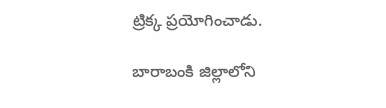ట్రిక్క ప్రయోగించాడు.

బారాబంకి జిల్లాలోని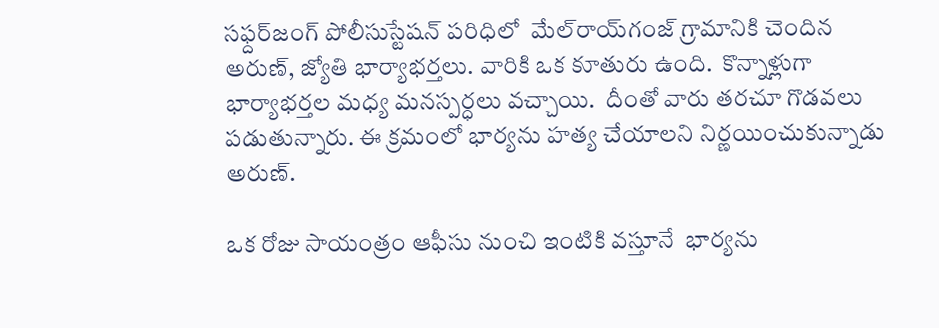సఫ్దర్‌జంగ్ పోలీసు‌స్టేషన్ పరిధిలో  మేల్‌రాయ్‌గంజ్ గ్రామానికి చెందిన అరుణ్, జ్యోతి భార్యాభర్తలు. వారికి ఒక కూతురు ఉంది.  కొన్నాళ్లుగా భార్యాభర్తల మధ్య మనస్పర్ధలు వచ్చాయి.  దీంతో వారు తరచూ గొడవలు పడుతున్నారు. ఈ క్రమంలో భార్యను హత్య చేయాలని నిర్ణయించుకున్నాడు అరుణ్.

ఒక రోజు సాయంత్రం ఆఫీసు నుంచి ఇంటికి వస్తూనే  భార్యను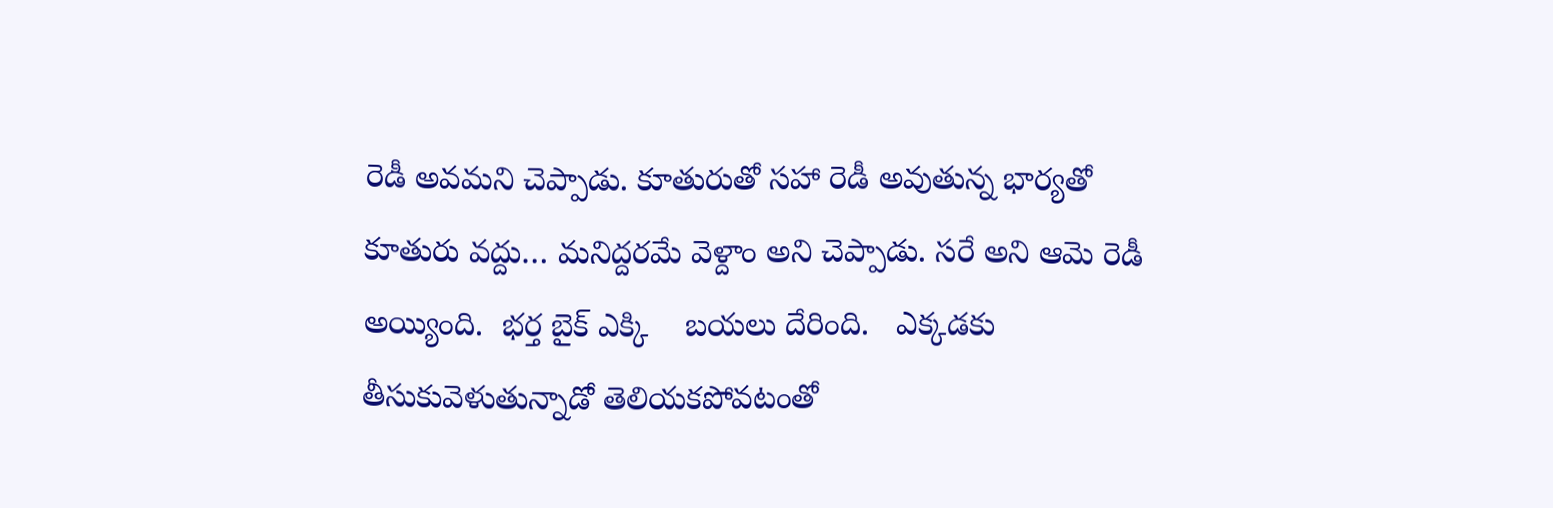రెడీ అవమని చెప్పాడు. కూతురుతో సహా రెడీ అవుతున్న భార్యతో కూతురు వద్దు… మనిద్దరమే వెళ్దాం అని చెప్పాడు. సరే అని ఆమె రెడీ అయ్యింది.  భర్త బైక్ ఎక్కి    బయలు దేరింది.   ఎక్కడకు   తీసుకువెళుతున్నాడో తెలియకపోవటంతో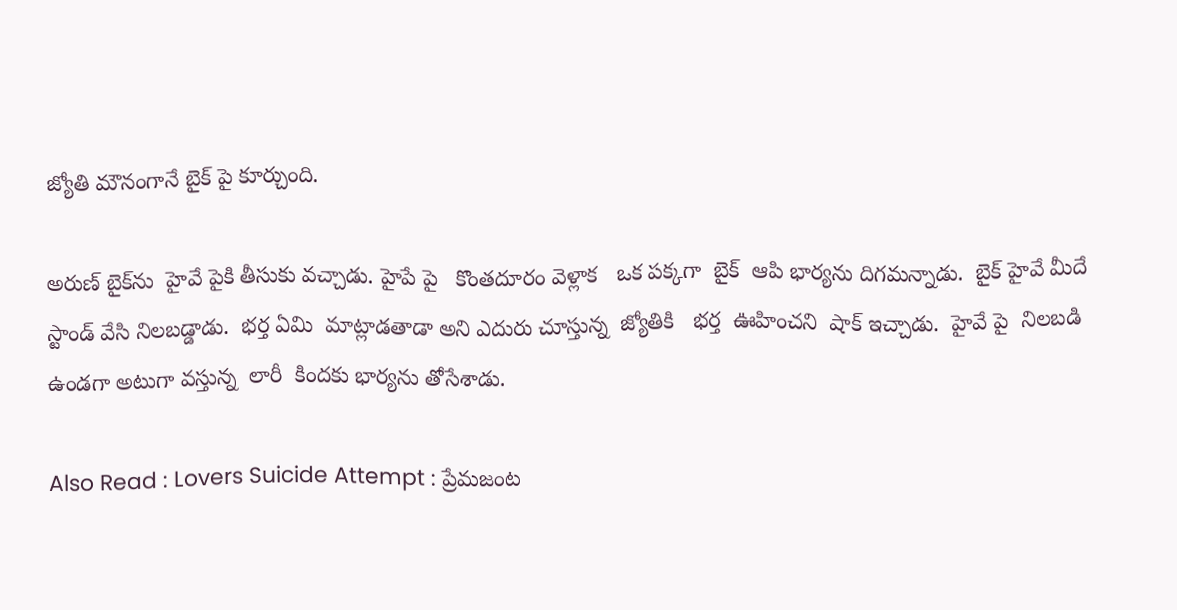జ్యోతి మౌనంగానే బైక్ పై కూర్చుంది.

అరుణ్ బైక్‌ను  హైవే పైకి తీసుకు వచ్చాడు. హైపే పై   కొంతదూరం వెళ్లాక   ఒక పక్కగా  బైక్  ఆపి భార్యను దిగమన్నాడు.  బైక్ హైవే మీదే స్టాండ్ వేసి నిలబడ్డాడు.  భర్త ఏమి  మాట్లాడతాడా అని ఎదురు చూస్తున్న  జ్యోతికి   భర్త  ఊహించని  షాక్ ఇచ్చాడు.  హైవే పై  నిలబడి  ఉండగా అటుగా వస్తున్న  లారీ  కిందకు భార్యను తోసేశాడు.

Also Read : Lovers Suicide Attempt : ప్రేమజంట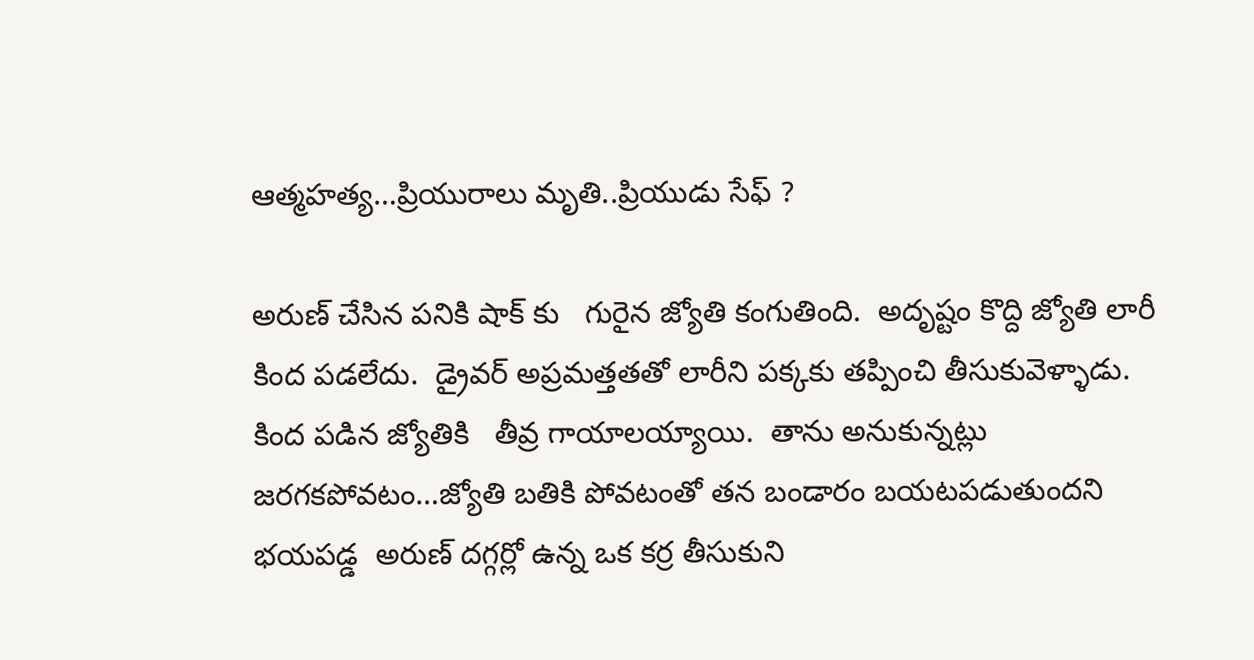ఆత్మహత్య…ప్రియురాలు మృతి..ప్రియుడు సేఫ్ ?

అరుణ్ చేసిన పనికి షాక్ కు   గురైన జ్యోతి కంగుతింది.  అదృష్టం కొద్ది జ్యోతి లారీ కింద పడలేదు.  డ్రైవర్ అప్రమత్తతతో లారీని పక్కకు తప్పించి తీసుకువెళ్ళాడు.  కింద పడిన జ్యోతికి   తీవ్ర గాయాలయ్యాయి.  తాను అనుకున్నట్లు జరగకపోవటం…జ్యోతి బతికి పోవటంతో తన బండారం బయటపడుతుందని  భయపడ్డ  అరుణ్ దగ్గర్లో ఉన్న ఒక కర్ర తీసుకుని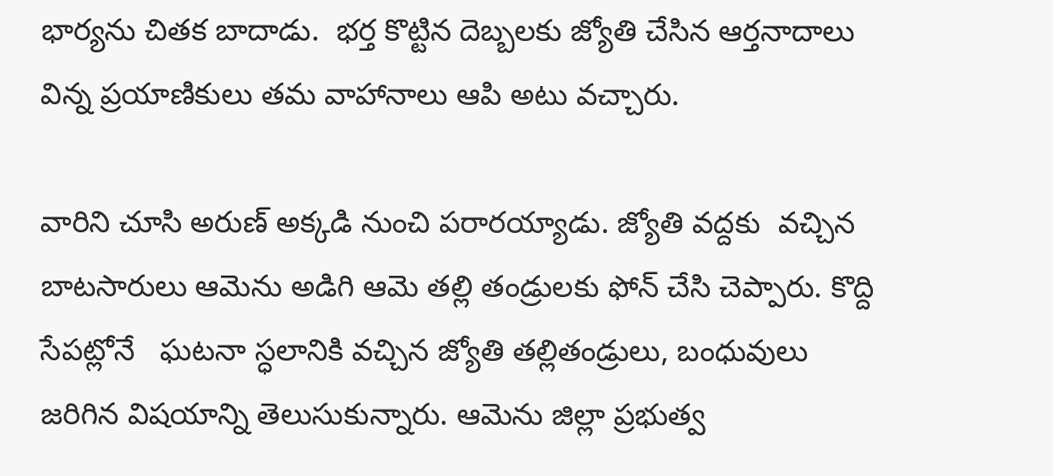భార్యను చితక బాదాడు.  భర్త కొట్టిన దెబ్బలకు జ్యోతి చేసిన ఆర్తనాదాలు విన్న ప్రయాణికులు తమ వాహానాలు ఆపి అటు వచ్చారు.

వారిని చూసి అరుణ్ అక్కడి నుంచి పరారయ్యాడు. జ్యోతి వద్దకు  వచ్చిన బాటసారులు ఆమెను అడిగి ఆమె తల్లి తండ్రులకు ఫోన్ చేసి చెప్పారు. కొద్ది సేపట్లోనే   ఘటనా స్ధలానికి వచ్చిన జ్యోతి తల్లితండ్రులు, బంధువులు జరిగిన విషయాన్ని తెలుసుకున్నారు. ఆమెను జిల్లా ప్రభుత్వ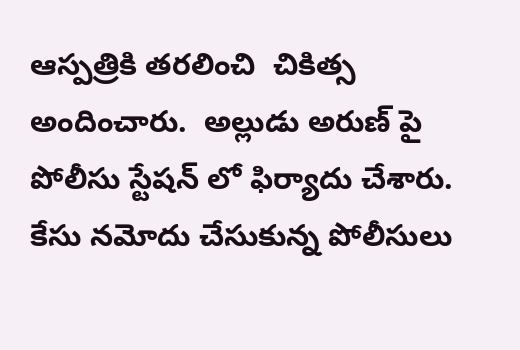ఆస్పత్రికి తరలించి  చికిత్స అందించారు.  అల్లుడు అరుణ్ పై పోలీసు స్టేషన్ లో ఫిర్యాదు చేశారు.  కేసు నమోదు చేసుకున్న పోలీసులు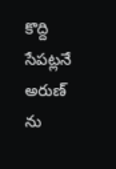కొద్ది సేపట్లనే అరుణ్ ను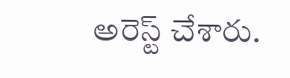అరెస్ట్ చేశారు.